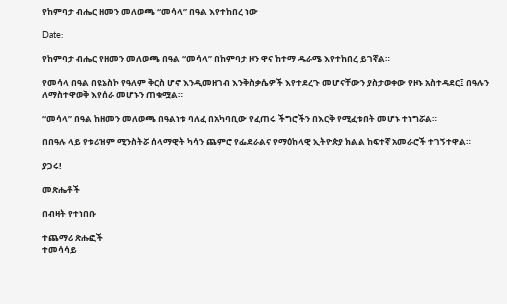የከምባታ ብሔር ዘመን መለወጫ “መሳላ” በዓል እየተከበረ ነው

Date:

የከምባታ ብሔር የዘመን መለወጫ በዓል “መሳላ” በከምባታ ዞን ዋና ከተማ ዱራሜ እየተከበረ ይገኛል።

የመሳላ በዓል በዩኔስኮ የዓለም ቅርስ ሆኖ እንዲመዘገብ እንቅስቃሴዎች እየተደረጉ መሆናቸውን ያስታወቀው የዞኑ አስተዳደር፤ በዓሉን ለማስተዋወቅ እየሰራ መሆኑን ጠቁሟል።

“መሳላ” በዓል ከዘመን መለወጫ በዓልነቱ ባለፈ በአካባቢው የፈጠሩ ችግሮችን በእርቅ የሚፈቱበት መሆኑ ተነግሯል።

በበዓሉ ላይ የቱሪዝም ሚንስትሯ ሰላማዊት ካሳን ጨምሮ የፌደራልና የማዕከላዊ ኢትዮጵያ ክልል ከፍተኛ አመራሮች ተገኝተዋል።

ያጋሩ!

መጽሔቶች

በብዛት የተነበቡ

ተጨማሪ ጽሑፎች
ተመሳሳይ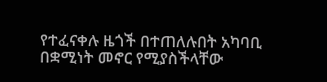የተፈናቀሉ ዜጎች በተጠለሉበት አካባቢ በቋሚነት መኖር የሚያስችላቸው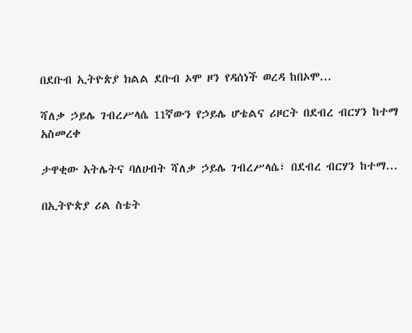በደቡብ ኢትዮጵያ ክልል ደቡብ ኦሞ ዞን የዳሰነች ወረዳ ከበኦሞ...

ሻለቃ ኃይሌ ገብረሥላሴ 11ኛውን የኃይሌ ሆቴልና ሪዞርት በደብረ ብርሃን ከተማ አስመረቀ

ታዋቂው አትሌትና ባለሀብት ሻለቃ ኃይሌ ገብረሥላሴ፣ በደብረ ብርሃን ከተማ...

በኢትዮጵያ ሪል ስቴት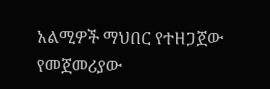አልሚዎች ማህበር የተዘጋጀው የመጀመሪያው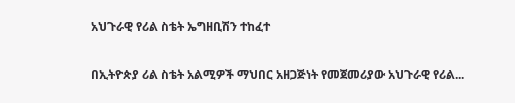አህጉራዊ የሪል ስቴት ኤግዘቢሽን ተከፈተ

በኢትዮጵያ ሪል ስቴት አልሚዎች ማህበር አዘጋጅነት የመጀመሪያው አህጉራዊ የሪል...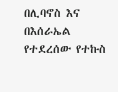በሊባኖስ እና በእሰራኤል የተደረሰው የተኩስ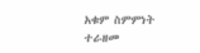አቁም ስምምነት ተራዘመ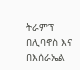ትራምፕ በሊባኖስ እና በእሰራኤል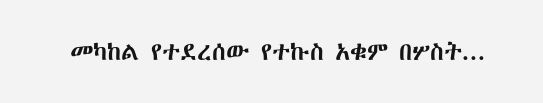መካከል የተደረሰው የተኩስ አቁም በሦስት...